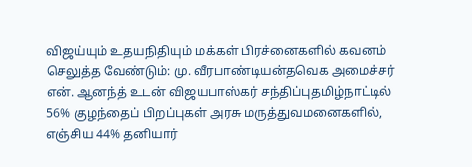விஜய்யும் உதயநிதியும் மக்கள் பிரச்னைகளில் கவனம் செலுத்த வேண்டும்: மு. வீரபாண்டியன்தவெக அமைச்சர் என். ஆனந்த் உடன் விஜயபாஸ்கர் சந்திப்புதமிழ்நாட்டில் 56% குழந்தைப் பிறப்புகள் அரசு மருத்துவமனைகளில், எஞ்சிய 44% தனியார்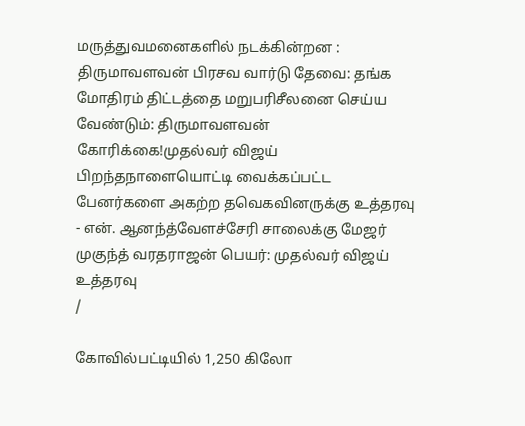மருத்துவமனைகளில் நடக்கின்றன : திருமாவளவன் பிரசவ வார்டு தேவை: தங்க மோதிரம் திட்டத்தை மறுபரிசீலனை செய்ய வேண்டும்: திருமாவளவன் கோரிக்கை!முதல்வர் விஜய் பிறந்தநாளையொட்டி வைக்கப்பட்ட பேனர்களை அகற்ற தவெகவினருக்கு உத்தரவு - என். ஆனந்த்வேளச்சேரி சாலைக்கு மேஜர் முகுந்த் வரதராஜன் பெயர்: முதல்வர் விஜய் உத்தரவு
/

கோவில்பட்டியில் 1,250 கிலோ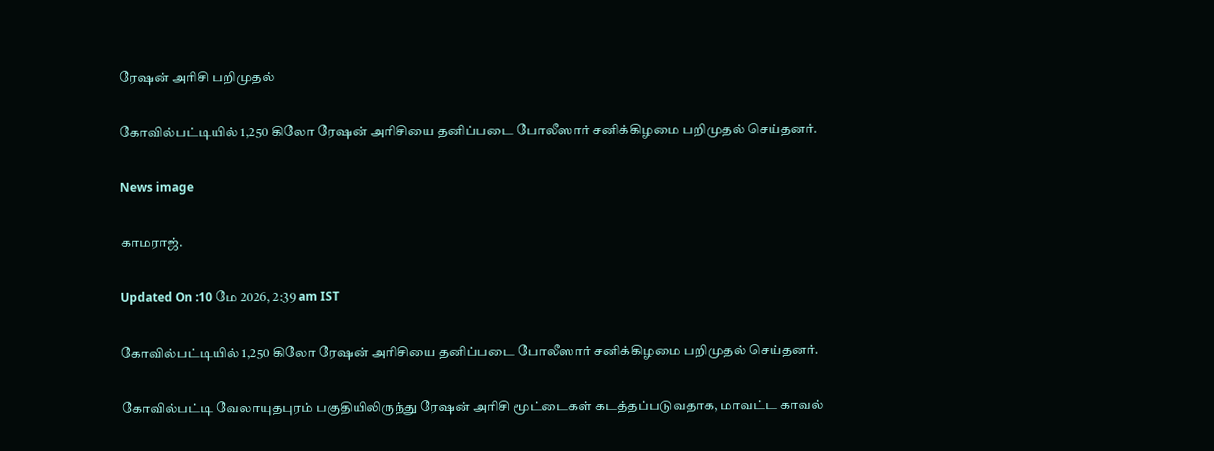ரேஷன் அரிசி பறிமுதல்

கோவில்பட்டியில் 1,250 கிலோ ரேஷன் அரிசியை தனிப்படை போலீஸார் சனிக்கிழமை பறிமுதல் செய்தனர்.

News image

காமராஜ்.

Updated On :10 மே 2026, 2:39 am IST

கோவில்பட்டியில் 1,250 கிலோ ரேஷன் அரிசியை தனிப்படை போலீஸார் சனிக்கிழமை பறிமுதல் செய்தனர்.

கோவில்பட்டி வேலாயுதபுரம் பகுதியிலிருந்து ரேஷன் அரிசி மூட்டைகள் கடத்தப்படுவதாக, மாவட்ட காவல்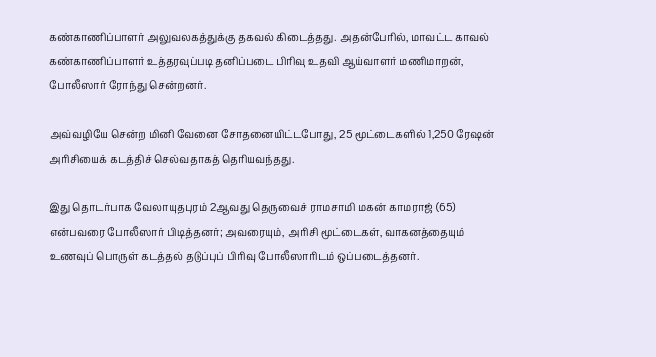கண்காணிப்பாளர் அலுவலகத்துக்கு தகவல் கிடைத்தது. அதன்பேரில், மாவட்ட காவல் கண்காணிப்பாளர் உத்தரவுப்படி தனிப்படை பிரிவு உதவி ஆய்வாளர் மணிமாறன், போலீஸார் ரோந்து சென்றனர்.

அவ்வழியே சென்ற மினி வேனை சோதனையிட்டபோது, 25 மூட்டைகளில் 1,250 ரேஷன் அரிசியைக் கடத்திச் செல்வதாகத் தெரியவந்தது.

இது தொடர்பாக வேலாயுதபுரம் 2ஆவது தெருவைச் ராமசாமி மகன் காமராஜ் (65) என்பவரை போலீஸார் பிடித்தனர்; அவரையும், அரிசி மூட்டைகள், வாகனத்தையும் உணவுப் பொருள் கடத்தல் தடுப்புப் பிரிவு போலீஸாரிடம் ஒப்படைத்தனர்.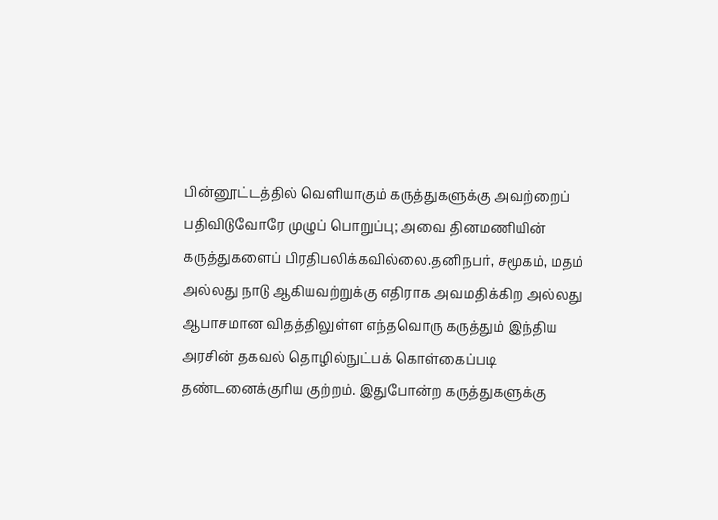பின்னூட்டத்தில் வெளியாகும் கருத்துகளுக்கு அவற்றைப் பதிவிடுவோரே முழுப் பொறுப்பு; அவை தினமணியின் கருத்துகளைப் பிரதிபலிக்கவில்லை.தனிநபர், சமூகம், மதம் அல்லது நாடு ஆகியவற்றுக்கு எதிராக அவமதிக்கிற அல்லது ஆபாசமான விதத்திலுள்ள எந்தவொரு கருத்தும் இந்திய அரசின் தகவல் தொழில்நுட்பக் கொள்கைப்படி தண்டனைக்குரிய குற்றம். இதுபோன்ற கருத்துகளுக்கு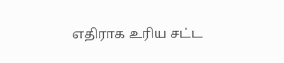எதிராக உரிய சட்ட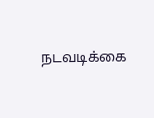நடவடிக்கை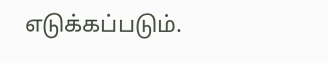எடுக்கப்படும்.